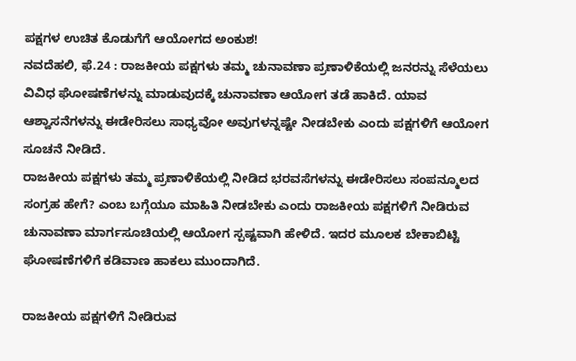ಪಕ್ಷಗಳ ಉಚಿತ ಕೊಡುಗೆಗೆ ಆಯೋಗದ ಅಂಕುಶ!
ನವದೆಹಲಿ, ಫೆ.24 : ರಾಜಕೀಯ ಪಕ್ಷಗಳು ತಮ್ಮ ಚುನಾವಣಾ ಪ್ರಣಾಳಿಕೆಯಲ್ಲಿ ಜನರನ್ನು ಸೆಳೆಯಲು ವಿವಿಧ ಘೋಷಣೆಗಳನ್ನು ಮಾಡುವುದಕ್ಕೆ ಚುನಾವಣಾ ಆಯೋಗ ತಡೆ ಹಾಕಿದೆ. ಯಾವ ಆಶ್ವಾಸನೆಗಳನ್ನು ಈಡೇರಿಸಲು ಸಾಧ್ಯವೋ ಅವುಗಳನ್ನಷ್ಟೇ ನೀಡಬೇಕು ಎಂದು ಪಕ್ಷಗಳಿಗೆ ಆಯೋಗ ಸೂಚನೆ ನೀಡಿದೆ.
ರಾಜಕೀಯ ಪಕ್ಷಗಳು ತಮ್ಮ ಪ್ರಣಾಳಿಕೆಯಲ್ಲಿ ನೀಡಿದ ಭರವಸೆಗಳನ್ನು ಈಡೇರಿಸಲು ಸಂಪನ್ಮೂಲದ ಸಂಗ್ರಹ ಹೇಗೆ? ಎಂಬ ಬಗ್ಗೆಯೂ ಮಾಹಿತಿ ನೀಡಬೇಕು ಎಂದು ರಾಜಕೀಯ ಪಕ್ಷಗಳಿಗೆ ನೀಡಿರುವ ಚುನಾವಣಾ ಮಾರ್ಗಸೂಚಿಯಲ್ಲಿ ಆಯೋಗ ಸ್ಪಷ್ಟವಾಗಿ ಹೇಳಿದೆ. ಇದರ ಮೂಲಕ ಬೇಕಾಬಿಟ್ಟಿ ಘೋಷಣೆಗಳಿಗೆ ಕಡಿವಾಣ ಹಾಕಲು ಮುಂದಾಗಿದೆ.

ರಾಜಕೀಯ ಪಕ್ಷಗಳಿಗೆ ನೀಡಿರುವ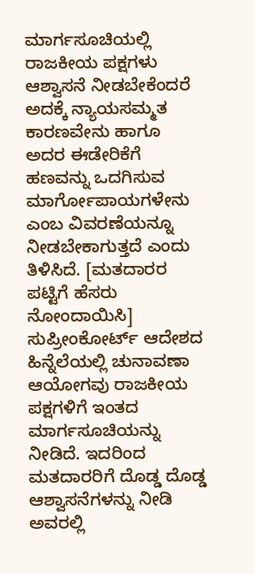ಮಾರ್ಗಸೂಚಿಯಲ್ಲಿ ರಾಜಕೀಯ ಪಕ್ಷಗಳು ಆಶ್ವಾಸನೆ ನೀಡಬೇಕೆಂದರೆ ಅದಕ್ಕೆ ನ್ಯಾಯಸಮ್ಮತ ಕಾರಣವೇನು ಹಾಗೂ ಅದರ ಈಡೇರಿಕೆಗೆ ಹಣವನ್ನು ಒದಗಿಸುವ ಮಾರ್ಗೋಪಾಯಗಳೇನು ಎಂಬ ವಿವರಣೆಯನ್ನೂ ನೀಡಬೇಕಾಗುತ್ತದೆ ಎಂದು ತಿಳಿಸಿದೆ. [ಮತದಾರರ ಪಟ್ಟಿಗೆ ಹೆಸರು ನೋಂದಾಯಿಸಿ]
ಸುಪ್ರೀಂಕೋರ್ಟ್ ಆದೇಶದ ಹಿನ್ನೆಲೆಯಲ್ಲಿ ಚುನಾವಣಾ ಆಯೋಗವು ರಾಜಕೀಯ ಪಕ್ಷಗಳಿಗೆ ಇಂತದ ಮಾರ್ಗಸೂಚಿಯನ್ನು ನೀಡಿದೆ. ಇದರಿಂದ ಮತದಾರರಿಗೆ ದೊಡ್ಡ ದೊಡ್ಡ ಆಶ್ವಾಸನೆಗಳನ್ನು ನೀಡಿ ಅವರಲ್ಲಿ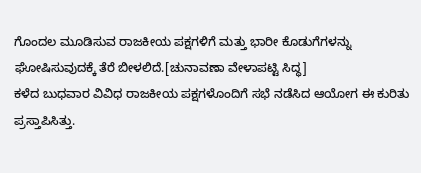ಗೊಂದಲ ಮೂಡಿಸುವ ರಾಜಕೀಯ ಪಕ್ಷಗಳಿಗೆ ಮತ್ತು ಭಾರೀ ಕೊಡುಗೆಗಳನ್ನು ಘೋಷಿಸುವುದಕ್ಕೆ ತೆರೆ ಬೀಳಲಿದೆ.[ಚುನಾವಣಾ ವೇಳಾಪಟ್ಟಿ ಸಿದ್ಧ]
ಕಳೆದ ಬುಧವಾರ ವಿವಿಧ ರಾಜಕೀಯ ಪಕ್ಷಗಳೊಂದಿಗೆ ಸಭೆ ನಡೆಸಿದ ಆಯೋಗ ಈ ಕುರಿತು ಪ್ರಸ್ತಾಪಿಸಿತ್ತು.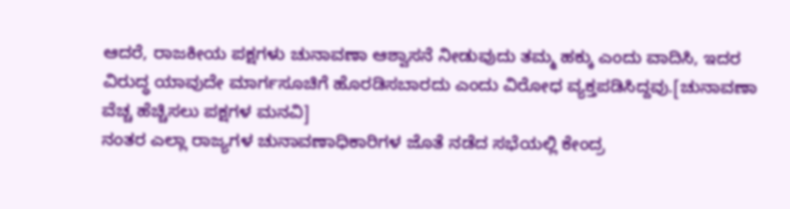ಆದರೆ, ರಾಜಕೀಯ ಪಕ್ಷಗಳು ಚುನಾವಣಾ ಆಶ್ವಾಸನೆ ನೀಡುವುದು ತಮ್ಮ ಹಕ್ಕು ಎಂದು ವಾದಿಸಿ, ಇದರ ವಿರುದ್ಧ ಯಾವುದೇ ಮಾರ್ಗಸೂಚಿಗೆ ಹೊರಡಿಸಬಾರದು ಎಂದು ವಿರೋಧ ವ್ಯಕ್ತಪಡಿಸಿದ್ದವು.[ಚುನಾವಣಾ ವೆಚ್ಚ ಹೆಚ್ಚಿಸಲು ಪಕ್ಷಗಳ ಮನವಿ]
ನಂತರ ಎಲ್ಲಾ ರಾಜ್ಯಗಳ ಚುನಾವಣಾಧಿಕಾರಿಗಳ ಜೊತೆ ನಡೆದ ಸಭೆಯಲ್ಲಿ ಕೇಂದ್ರ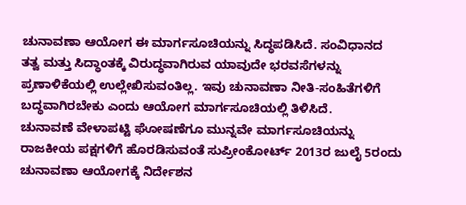ಚುನಾವಣಾ ಆಯೋಗ ಈ ಮಾರ್ಗಸೂಚಿಯನ್ನು ಸಿದ್ಧಪಡಿಸಿದೆ. ಸಂವಿಧಾನದ ತತ್ವ ಮತ್ತು ಸಿದ್ಧಾಂತಕ್ಕೆ ವಿರುದ್ಧವಾಗಿರುವ ಯಾವುದೇ ಭರವಸೆಗಳನ್ನು ಪ್ರಣಾಳಿಕೆಯಲ್ಲಿ ಉಲ್ಲೇಖಿಸುವಂತಿಲ್ಲ. ಇವು ಚುನಾವಣಾ ನೀತಿ-ಸಂಹಿತೆಗಳಿಗೆ ಬದ್ಧವಾಗಿರಬೇಕು ಎಂದು ಆಯೋಗ ಮಾರ್ಗಸೂಚಿಯಲ್ಲಿ ತಿಳಿಸಿದೆ.
ಚುನಾವಣೆ ವೇಳಾಪಟ್ಟಿ ಘೋಷಣೆಗೂ ಮುನ್ನವೇ ಮಾರ್ಗಸೂಚಿಯನ್ನು ರಾಜಕೀಯ ಪಕ್ಷಗಳಿಗೆ ಹೊರಡಿಸುವಂತೆ ಸುಪ್ರೀಂಕೋರ್ಟ್ 2013ರ ಜುಲೈ 5ರಂದು ಚುನಾವಣಾ ಆಯೋಗಕ್ಕೆ ನಿರ್ದೇಶನ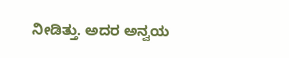ನೀಡಿತ್ತು. ಅದರ ಅನ್ವಯ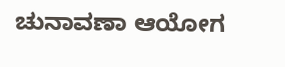ಚುನಾವಣಾ ಆಯೋಗ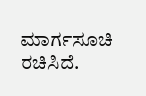ಮಾರ್ಗಸೂಚಿ ರಚಿಸಿದೆ.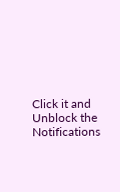Click it and Unblock the Notifications